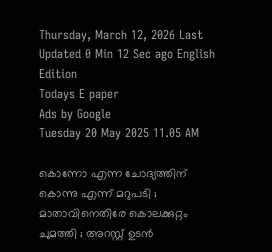Thursday, March 12, 2026 Last Updated 0 Min 12 Sec ago English Edition
Todays E paper
Ads by Google
Tuesday 20 May 2025 11.05 AM

കൊന്നോ എന്ന ചോദ്യത്തിന് കൊന്നു എന്ന് മറുപടി ; മാതാവിനെതിരേ കൊലക്കുറ്റം ചുമത്തി ; അറസ്റ്റ് ഉടന്‍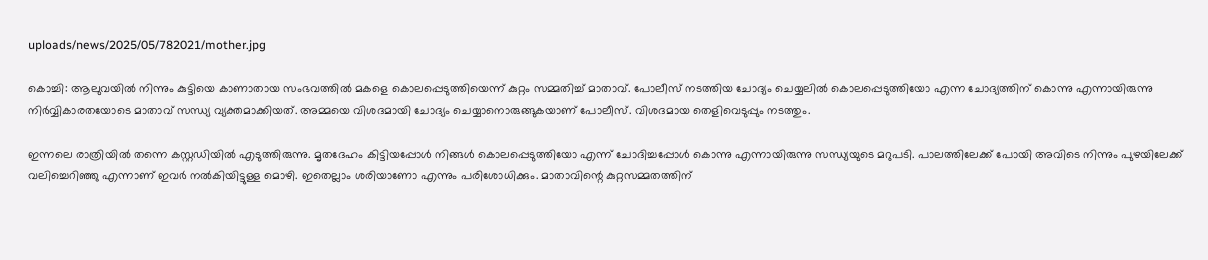uploads/news/2025/05/782021/mother.jpg

കൊച്ചി: ആലുവയില്‍ നിന്നും കുട്ടിയെ കാണാതായ സംഭവത്തില്‍ മകളെ കൊലപ്പെടുത്തിയെന്ന് കുറ്റം സമ്മതിച്ച് മാതാവ്. പോലീസ് നടത്തിയ ചോദ്യം ചെയ്യലില്‍ കൊലപ്പെടുത്തിയോ എന്ന ചോദ്യത്തിന് കൊന്നു എന്നായിരുന്നു നിര്‍വ്വികാരതയോടെ മാതാവ് സന്ധ്യ വ്യക്തമാക്കിയത്. അമ്മയെ വിശദമായി ചോദ്യം ചെയ്യാനൊരുങ്ങുകയാണ് പോലീസ്. വിശദമായ തെളിവെടുപ്പും നടത്തും.

ഇന്നലെ രാത്രിയില്‍ തന്നെ കസ്റ്റഡിയില്‍ എടുത്തിരുന്നു. മൃതദേഹം കിട്ടിയപ്പോള്‍ നിങ്ങള്‍ കൊലപ്പെടുത്തിയോ എന്ന് ചോദിച്ചപ്പോള്‍ കൊന്നു എന്നായിരുന്നു സന്ധ്യയുടെ മറുപടി. പാലത്തിലേക്ക് പോയി അവിടെ നിന്നും പുഴയിലേക്ക് വലിച്ചെറിഞ്ഞു എന്നാണ് ഇവര്‍ നല്‍കിയിട്ടുള്ള മൊഴി. ഇതെല്ലാം ശരിയാണോ എന്നും പരിശോധിക്കും. മാതാവിന്റെ കുറ്റസമ്മതത്തിന്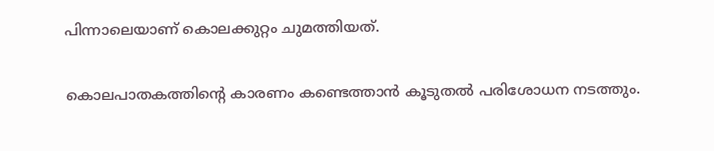പിന്നാലെയാണ് കൊലക്കുറ്റം ചുമത്തിയത്.

കൊലപാതകത്തിന്റെ കാരണം കണ്ടെത്താന്‍ കൂടുതല്‍ പരിശോധന നടത്തും.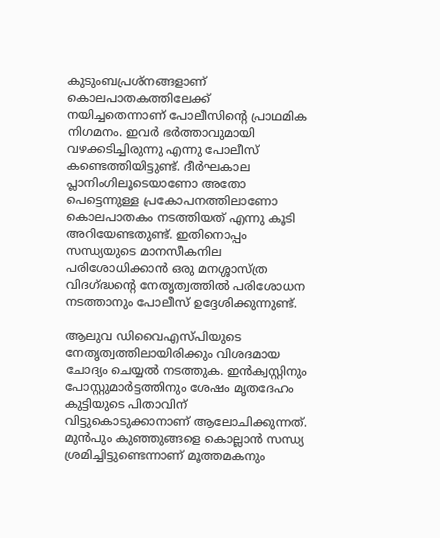കുടുംബപ്രശ്‌നങ്ങളാണ് കൊലപാതകത്തിലേക്ക് നയിച്ചതെന്നാണ് പോലീസിന്റെ പ്രാഥമിക നിഗമനം. ഇവര്‍ ഭര്‍ത്താവുമായി വഴക്കടിച്ചിരുന്നു എന്നു പോലീസ് കണ്ടെത്തിയിട്ടുണ്ട്. ദീര്‍ഘകാല പ്ലാനിംഗിലൂടെയാണോ അതോ പെട്ടെന്നുള്ള പ്രകോപനത്തിലാണോ കൊലപാതകം നടത്തിയത് എന്നു കൂടി അറിയേണ്ടതുണ്ട്. ഇതിനൊപ്പം സന്ധ്യയുടെ മാനസീകനില പരിശോധിക്കാന്‍ ഒരു മനശ്ശാസ്ത്ര വിദഗ്ദ്ധന്റെ നേതൃത്വത്തില്‍ പരിശോധന നടത്താനും പോലീസ് ഉദ്ദേശിക്കുന്നുണ്ട്.

ആലുവ ഡിവൈഎസ്പിയുടെ നേതൃത്വത്തിലായിരിക്കും വിശദമായ ചോദ്യം ചെയ്യല്‍ നടത്തുക. ഇന്‍ക്വസ്റ്റിനും പോസ്റ്റുമാര്‍ട്ടത്തിനും ശേഷം മൃതദേഹം കുട്ടിയുടെ പിതാവിന് വിട്ടുകൊടുക്കാനാണ് ആലോചിക്കുന്നത്. മുന്‍പും കുഞ്ഞുങ്ങളെ കൊല്ലാന്‍ സന്ധ്യ ശ്രമിച്ചിട്ടുണ്ടെന്നാണ് മൂത്തമകനും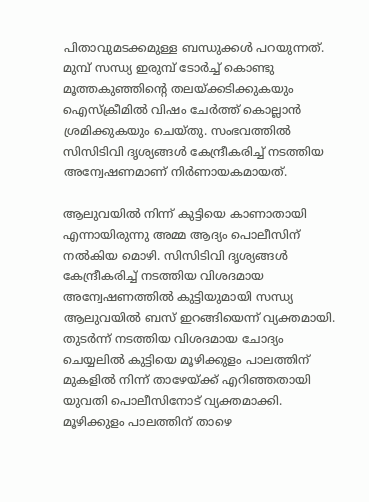പിതാവുമടക്കമുള്ള ബന്ധുക്കള്‍ പറയുന്നത്. മുമ്പ് സന്ധ്യ ഇരുമ്പ് ടോര്‍ച്ച് കൊണ്ടു മൂത്തകുഞ്ഞിന്റെ തലയ്ക്കടിക്കുകയും ഐസ്‌ക്രീമില്‍ വിഷം ചേര്‍ത്ത് കൊല്ലാന്‍ ശ്രമിക്കുകയും ചെയ്തു. സംഭവത്തില്‍ സിസിടിവി ദൃശ്യങ്ങള്‍ കേന്ദ്രീകരിച്ച് നടത്തിയ അന്വേഷണമാണ് നിര്‍ണായകമായത്.

ആലുവയില്‍ നിന്ന് കുട്ടിയെ കാണാതായി എന്നായിരുന്നു അമ്മ ആദ്യം പൊലീസിന് നല്‍കിയ മൊഴി. സിസിടിവി ദൃശ്യങ്ങള്‍ കേന്ദ്രീകരിച്ച് നടത്തിയ വിശദമായ അന്വേഷണത്തില്‍ കുട്ടിയുമായി സന്ധ്യ ആലുവയില്‍ ബസ് ഇറങ്ങിയെന്ന് വ്യക്തമായി. തുടര്‍ന്ന് നടത്തിയ വിശദമായ ചോദ്യം ചെയ്യലില്‍ കുട്ടിയെ മൂഴിക്കുളം പാലത്തിന് മുകളില്‍ നിന്ന് താഴേയ്ക്ക് എറിഞ്ഞതായി യുവതി പൊലീസിനോട് വ്യക്തമാക്കി. മൂഴിക്കുളം പാലത്തിന് താഴെ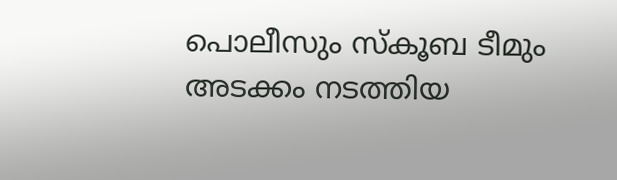പൊലീസും സ്‌കൂബ ടീമും അടക്കം നടത്തിയ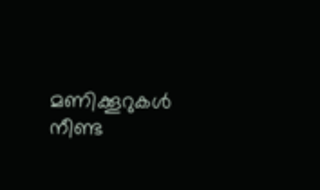മണിക്കൂറുകള്‍ നീണ്ട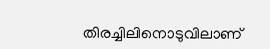തിരച്ചിലിനൊടുവിലാണ്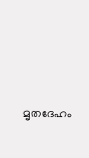മൃതദേഹം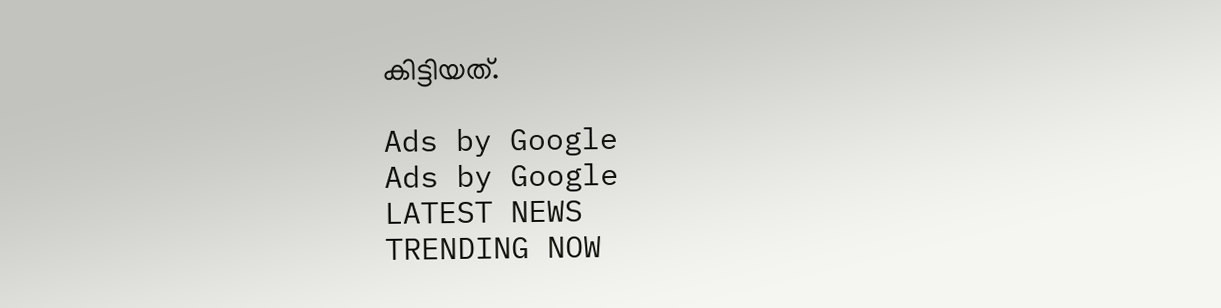കിട്ടിയത്.

Ads by Google
Ads by Google
LATEST NEWS
TRENDING NOW